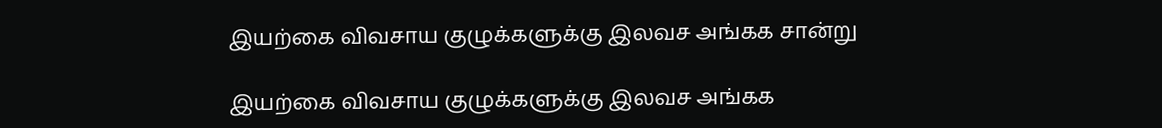இயற்கை விவசாய குழுக்களுக்கு இலவச அங்கக சான்று

இயற்கை விவசாய குழுக்களுக்கு இலவச அங்கக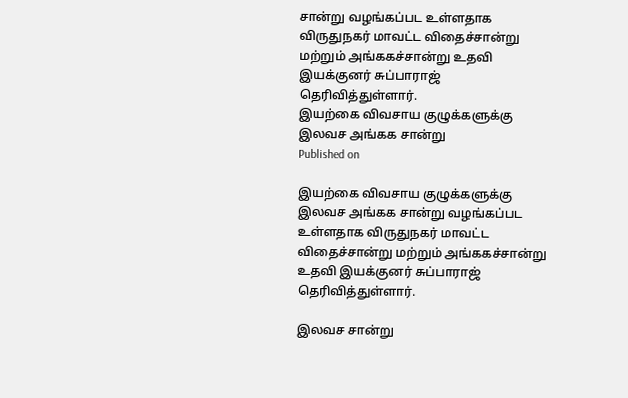சான்று வழங்கப்பட உள்ளதாக விருதுநகர் மாவட்ட விதைச்சான்று மற்றும் அங்ககச்சான்று உதவி இயக்குனர் சுப்பாராஜ் தெரிவித்துள்ளார்.
இயற்கை விவசாய குழுக்களுக்கு இலவச அங்கக சான்று
Published on

இயற்கை விவசாய குழுக்களுக்கு இலவச அங்கக சான்று வழங்கப்பட உள்ளதாக விருதுநகர் மாவட்ட விதைச்சான்று மற்றும் அங்ககச்சான்று உதவி இயக்குனர் சுப்பாராஜ் தெரிவித்துள்ளார்.

இலவச சான்று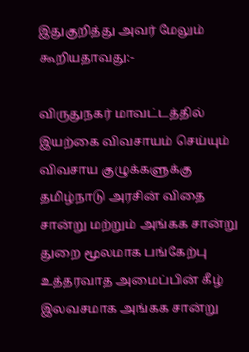இதுகுறித்து அவர் மேலும் கூறியதாவது:-

விருதுநகர் மாவட்டத்தில் இயற்கை விவசாயம் செய்யும் விவசாய குழுக்களுக்கு தமிழ்நாடு அரசின் விதை சான்று மற்றும் அங்கக சான்று துறை மூலமாக பங்கேற்பு உத்தரவாத அமைப்பின் கீழ் இலவசமாக அங்கக சான்று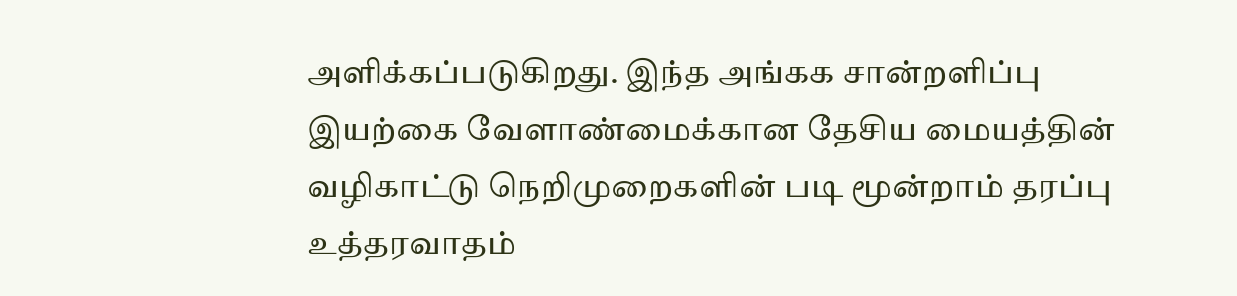அளிக்கப்படுகிறது. இந்த அங்கக சான்றளிப்பு இயற்கை வேளாண்மைக்கான தேசிய மையத்தின் வழிகாட்டு நெறிமுறைகளின் படி மூன்றாம் தரப்பு உத்தரவாதம்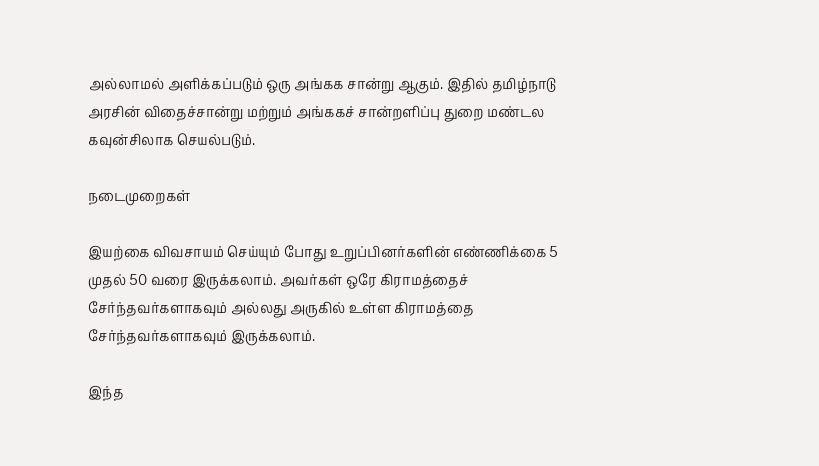அல்லாமல் அளிக்கப்படும் ஒரு அங்கக சான்று ஆகும். இதில் தமிழ்நாடு அரசின் விதைச்சான்று மற்றும் அங்ககச் சான்றளிப்பு துறை மண்டல கவுன்சிலாக செயல்படும்.

நடைமுறைகள்

இயற்கை விவசாயம் செய்யும் போது உறுப்பினர்களின் எண்ணிக்கை 5 முதல் 50 வரை இருக்கலாம். அவர்கள் ஒரே கிராமத்தைச் சேர்ந்தவர்களாகவும் அல்லது அருகில் உள்ள கிராமத்தை சேர்ந்தவர்களாகவும் இருக்கலாம்.

இந்த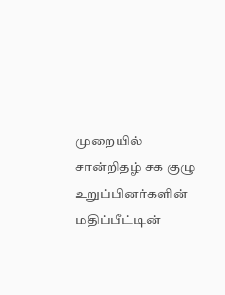முறையில் சான்றிதழ் சக குழு உறுப்பினர்களின் மதிப்பீட்டின்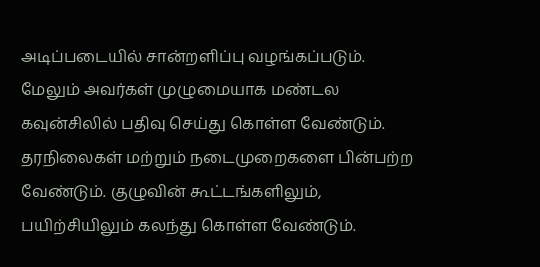அடிப்படையில் சான்றளிப்பு வழங்கப்படும். மேலும் அவர்கள் முழுமையாக மண்டல கவுன்சிலில் பதிவு செய்து கொள்ள வேண்டும். தரநிலைகள் மற்றும் நடைமுறைகளை பின்பற்ற வேண்டும். குழுவின் கூட்டங்களிலும், பயிற்சியிலும் கலந்து கொள்ள வேண்டும்.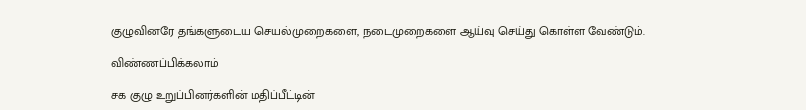குழுவினரே தங்களுடைய செயல்முறைகளை, நடைமுறைகளை ஆய்வு செய்து கொள்ள வேண்டும்.

விண்ணப்பிக்கலாம்

சக குழு உறுப்பினர்களின் மதிப்பீட்டின்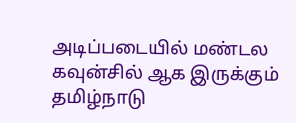அடிப்படையில் மண்டல கவுன்சில் ஆக இருக்கும் தமிழ்நாடு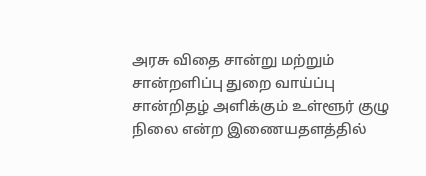அரசு விதை சான்று மற்றும் சான்றளிப்பு துறை வாய்ப்பு சான்றிதழ் அளிக்கும் உள்ளூர் குழு நிலை என்ற இணையதளத்தில்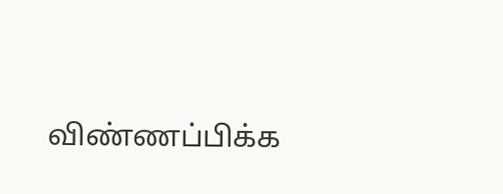விண்ணப்பிக்க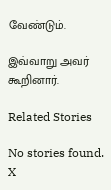வேண்டும்.

இவ்வாறு அவர் கூறினார்.

Related Stories

No stories found.
X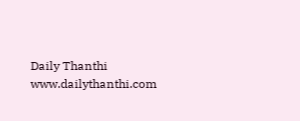Daily Thanthi
www.dailythanthi.com